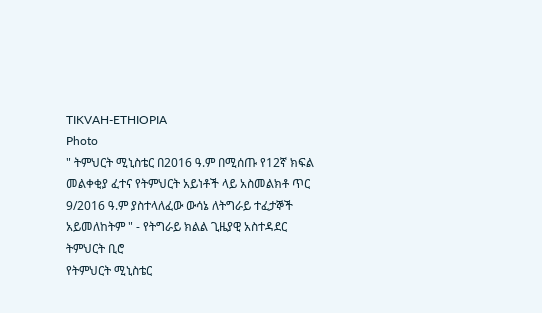TIKVAH-ETHIOPIA
Photo
" ትምህርት ሚኒስቴር በ2016 ዓ.ም በሚሰጡ የ12ኛ ክፍል መልቀቂያ ፈተና የትምህርት አይነቶች ላይ አስመልክቶ ጥር 9/2016 ዓ.ም ያስተላለፈው ውሳኔ ለትግራይ ተፈታኞች አይመለከትም " - የትግራይ ክልል ጊዜያዊ አስተዳደር ትምህርት ቢሮ
የትምህርት ሚኒስቴር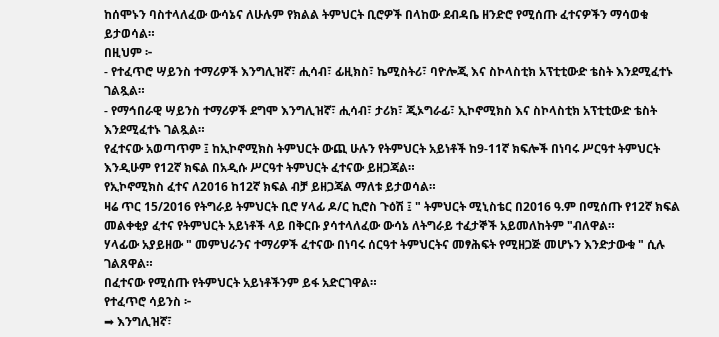ከሰሞኑን ባስተላለፈው ውሳኔና ለሁሉም የክልል ትምህርት ቢሮዎች በላከው ደብዳቤ ዘንድሮ የሚሰጡ ፈተናዎችን ማሳወቁ ይታወሳል።
በዚህም ፦
- የተፈጥሮ ሣይንስ ተማሪዎች እንግሊዝኛ፣ ሒሳብ፣ ፊዚክስ፣ ኬሚስትሪ፣ ባዮሎጂ እና ስኮላስቲክ አፕቲቲውድ ቴስት እንደሚፈተኑ ገልጿል።
- የማኅበራዊ ሣይንስ ተማሪዎች ደግሞ እንግሊዝኛ፣ ሒሳብ፣ ታሪክ፣ ጂኦግራፊ፣ ኢኮኖሚክስ እና ስኮላስቲክ አፕቲቲውድ ቴስት እንደሚፈተኑ ገልጿል።
የፈተናው አወጣጥም ፤ ከኢኮኖሚክስ ትምህርት ውጪ ሁሉን የትምህርት አይነቶች ከ9-11ኛ ክፍሎች በነባሩ ሥርዓተ ትምህርት እንዲሁም የ12ኛ ክፍል በአዲሱ ሥርዓተ ትምህርት ፈተናው ይዘጋጃል።
የኢኮኖሚክስ ፈተና ለ2016 ከ12ኛ ክፍል ብቻ ይዘጋጃል ማለቱ ይታወሳል።
ዛሬ ጥር 15/2016 የትግራይ ትምህርት ቢሮ ሃላፊ ዶ/ር ኪሮስ ጉዕሽ ፤ " ትምህርት ሚኒስቴር በ2016 ዓ.ም በሚሰጡ የ12ኛ ክፍል መልቀቂያ ፈተና የትምህርት አይነቶች ላይ በቅርቡ ያሳተላለፈው ውሳኔ ለትግራይ ተፈታኞች አይመለከትም "ብለዋል።
ሃላፊው አያይዘው " መምህራንና ተማሪዎች ፈተናው በነባሩ ሰርዓተ ትምህርትና መፃሕፍት የሚዘጋጅ መሆኑን እንድታውቁ " ሲሉ ገልጸዋል።
በፈተናው የሚሰጡ የትምህርት አይነቶችንም ይፋ አድርገዋል።
የተፈጥሮ ሳይንስ ፦
➡ እንግሊዝኛ፣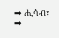➡ ሒሳብ፣
➡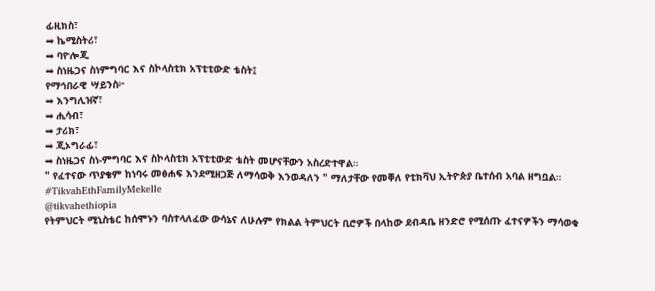ፊዚክስ፣
➡ ኬሚስትሪ፣
➡ ባዮሎጂ
➡ ስነዜጋና ስነምግባር እና ስኮላስቲክ አፕቲቲውድ ቴስት፤
የማኅበራዊ ሣይንስ፦
➡ እንግሊዝኛ፣
➡ ሒሳብ፣
➡ ታሪክ፣
➡ ጂኦግራፊ፣
➡ ስነዜጋና ስነ-ምግባር እና ስኮላስቲክ አፕቲቲውድ ቴስት መሆናቸውን አስረድተዋል።
" የፈተናው ጥያቄም ከነባሩ መፅሐፍ እንደሚዘጋጅ ለማሳወቅ እንወዳለን " ማለታቸው የመቐለ የቲክቫህ ኢትዮጵያ ቤተሰብ አባል ዘግቧል።
#TikvahEthFamilyMekelle
@tikvahethiopia
የትምህርት ሚኒስቴር ከሰሞኑን ባስተላለፈው ውሳኔና ለሁሉም የክልል ትምህርት ቢሮዎች በላከው ደብዳቤ ዘንድሮ የሚሰጡ ፈተናዎችን ማሳወቁ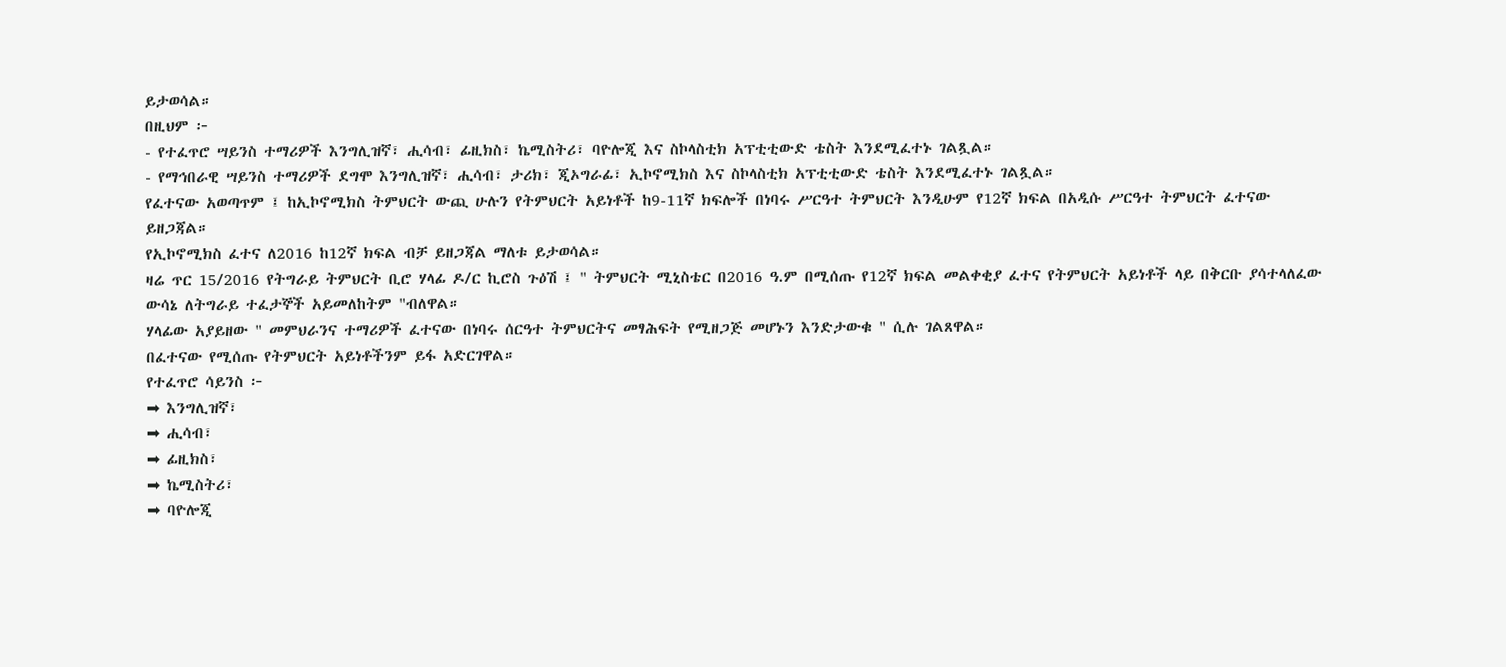ይታወሳል።
በዚህም ፦
- የተፈጥሮ ሣይንስ ተማሪዎች እንግሊዝኛ፣ ሒሳብ፣ ፊዚክስ፣ ኬሚስትሪ፣ ባዮሎጂ እና ስኮላስቲክ አፕቲቲውድ ቴስት እንደሚፈተኑ ገልጿል።
- የማኅበራዊ ሣይንስ ተማሪዎች ደግሞ እንግሊዝኛ፣ ሒሳብ፣ ታሪክ፣ ጂኦግራፊ፣ ኢኮኖሚክስ እና ስኮላስቲክ አፕቲቲውድ ቴስት እንደሚፈተኑ ገልጿል።
የፈተናው አወጣጥም ፤ ከኢኮኖሚክስ ትምህርት ውጪ ሁሉን የትምህርት አይነቶች ከ9-11ኛ ክፍሎች በነባሩ ሥርዓተ ትምህርት እንዲሁም የ12ኛ ክፍል በአዲሱ ሥርዓተ ትምህርት ፈተናው ይዘጋጃል።
የኢኮኖሚክስ ፈተና ለ2016 ከ12ኛ ክፍል ብቻ ይዘጋጃል ማለቱ ይታወሳል።
ዛሬ ጥር 15/2016 የትግራይ ትምህርት ቢሮ ሃላፊ ዶ/ር ኪሮስ ጉዕሽ ፤ " ትምህርት ሚኒስቴር በ2016 ዓ.ም በሚሰጡ የ12ኛ ክፍል መልቀቂያ ፈተና የትምህርት አይነቶች ላይ በቅርቡ ያሳተላለፈው ውሳኔ ለትግራይ ተፈታኞች አይመለከትም "ብለዋል።
ሃላፊው አያይዘው " መምህራንና ተማሪዎች ፈተናው በነባሩ ሰርዓተ ትምህርትና መፃሕፍት የሚዘጋጅ መሆኑን እንድታውቁ " ሲሉ ገልጸዋል።
በፈተናው የሚሰጡ የትምህርት አይነቶችንም ይፋ አድርገዋል።
የተፈጥሮ ሳይንስ ፦
➡ እንግሊዝኛ፣
➡ ሒሳብ፣
➡ ፊዚክስ፣
➡ ኬሚስትሪ፣
➡ ባዮሎጂ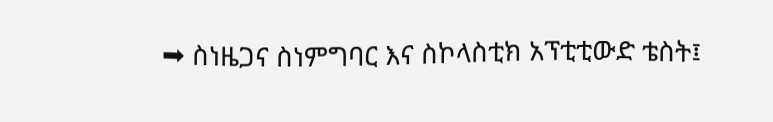➡ ስነዜጋና ስነምግባር እና ስኮላስቲክ አፕቲቲውድ ቴስት፤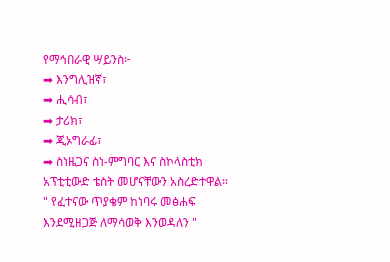የማኅበራዊ ሣይንስ፦
➡ እንግሊዝኛ፣
➡ ሒሳብ፣
➡ ታሪክ፣
➡ ጂኦግራፊ፣
➡ ስነዜጋና ስነ-ምግባር እና ስኮላስቲክ አፕቲቲውድ ቴስት መሆናቸውን አስረድተዋል።
" የፈተናው ጥያቄም ከነባሩ መፅሐፍ እንደሚዘጋጅ ለማሳወቅ እንወዳለን "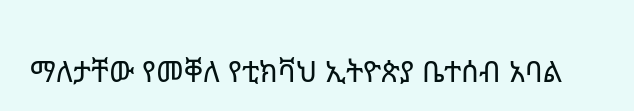ማለታቸው የመቐለ የቲክቫህ ኢትዮጵያ ቤተሰብ አባል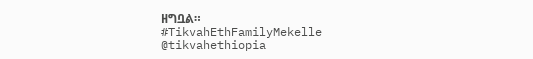ዘግቧል።
#TikvahEthFamilyMekelle
@tikvahethiopia